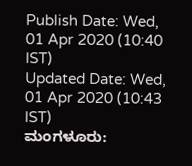Publish Date: Wed, 01 Apr 2020 (10:40 IST)
Updated Date: Wed, 01 Apr 2020 (10:43 IST)
ಮಂಗಳೂರು: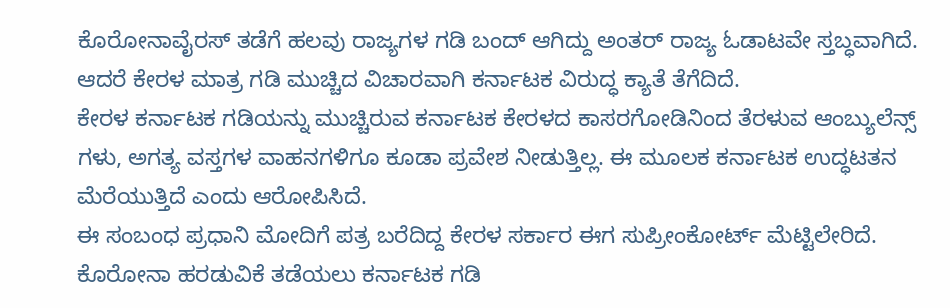ಕೊರೋನಾವೈರಸ್ ತಡೆಗೆ ಹಲವು ರಾಜ್ಯಗಳ ಗಡಿ ಬಂದ್ ಆಗಿದ್ದು ಅಂತರ್ ರಾಜ್ಯ ಓಡಾಟವೇ ಸ್ತಬ್ಧವಾಗಿದೆ. ಆದರೆ ಕೇರಳ ಮಾತ್ರ ಗಡಿ ಮುಚ್ಚಿದ ವಿಚಾರವಾಗಿ ಕರ್ನಾಟಕ ವಿರುದ್ಧ ಕ್ಯಾತೆ ತೆಗೆದಿದೆ.
ಕೇರಳ ಕರ್ನಾಟಕ ಗಡಿಯನ್ನು ಮುಚ್ಚಿರುವ ಕರ್ನಾಟಕ ಕೇರಳದ ಕಾಸರಗೋಡಿನಿಂದ ತೆರಳುವ ಆಂಬ್ಯುಲೆನ್ಸ್ ಗಳು, ಅಗತ್ಯ ವಸ್ತಗಳ ವಾಹನಗಳಿಗೂ ಕೂಡಾ ಪ್ರವೇಶ ನೀಡುತ್ತಿಲ್ಲ. ಈ ಮೂಲಕ ಕರ್ನಾಟಕ ಉದ್ಧಟತನ ಮೆರೆಯುತ್ತಿದೆ ಎಂದು ಆರೋಪಿಸಿದೆ.
ಈ ಸಂಬಂಧ ಪ್ರಧಾನಿ ಮೋದಿಗೆ ಪತ್ರ ಬರೆದಿದ್ದ ಕೇರಳ ಸರ್ಕಾರ ಈಗ ಸುಪ್ರೀಂಕೋರ್ಟ್ ಮೆಟ್ಟಿಲೇರಿದೆ. ಕೊರೋನಾ ಹರಡುವಿಕೆ ತಡೆಯಲು ಕರ್ನಾಟಕ ಗಡಿ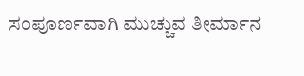ಸಂಪೂರ್ಣವಾಗಿ ಮುಚ್ಚುವ ತೀರ್ಮಾನ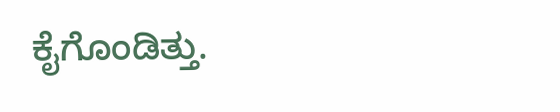ಕೈಗೊಂಡಿತ್ತು.